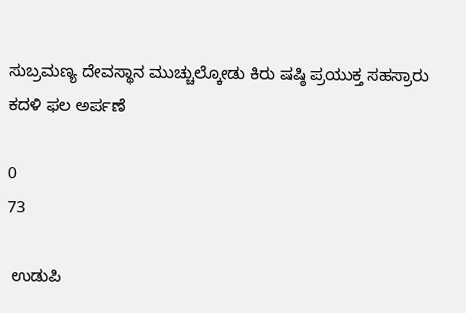ಸುಬ್ರಮಣ್ಯ ದೇವಸ್ಥಾನ ಮುಚ್ಚುಲ್ಕೋಡು ಕಿರು ಷಷ್ಠಿ ಪ್ರಯುಕ್ತ ಸಹಸ್ರಾರು ಕದಳಿ ಫಲ ಅರ್ಪಣೆ

0
73

 ಉಡುಪಿ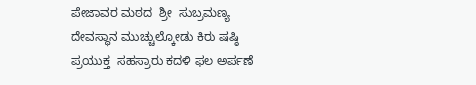ಪೇಜಾವರ ಮಠದ  ಶ್ರೀ  ಸುಬ್ರಮಣ್ಯ ದೇವಸ್ಥಾನ ಮುಚ್ಚುಲ್ಕೋಡು ಕಿರು ಷಷ್ಠಿ  ಪ್ರಯುಕ್ತ  ಸಹಸ್ರಾರು ಕದಳಿ ಫಲ ಅರ್ಪಣೆ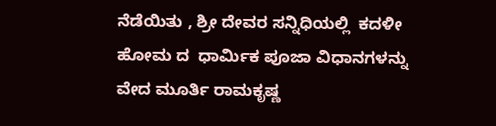ನೆಡೆಯಿತು , ಶ್ರೀ ದೇವರ ಸನ್ನಿಧಿಯಲ್ಲಿ  ಕದಳೀ ಹೋಮ ದ  ಧಾರ್ಮಿಕ ಪೂಜಾ ವಿಧಾನಗಳನ್ನು ವೇದ ಮೂರ್ತಿ ರಾಮಕೃಷ್ಣ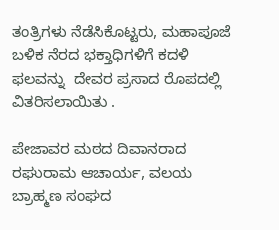ತಂತ್ರಿಗಳು ನೆಡೆಸಿಕೊಟ್ಟರು, ಮಹಾಪೂಜೆ ಬಳಿಕ ನೆರದ ಭಕ್ತಾಧಿಗಳಿಗೆ ಕದಳಿ ಫಲವನ್ನು  ದೇವರ ಪ್ರಸಾದ ರೊಪದಲ್ಲಿ ವಿತರಿಸಲಾಯಿತು .

ಪೇಜಾವರ ಮಠದ ದಿವಾನರಾದ ರಘುರಾಮ ಆಚಾರ್ಯ, ವಲಯ ಬ್ರಾಹ್ಮಣ ಸಂಘದ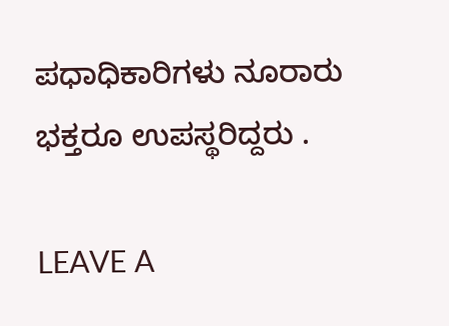ಪಧಾಧಿಕಾರಿಗಳು ನೂರಾರು ಭಕ್ತರೂ ಉಪಸ್ಥರಿದ್ದರು .

LEAVE A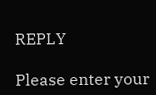REPLY

Please enter your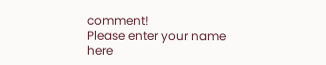comment!
Please enter your name here